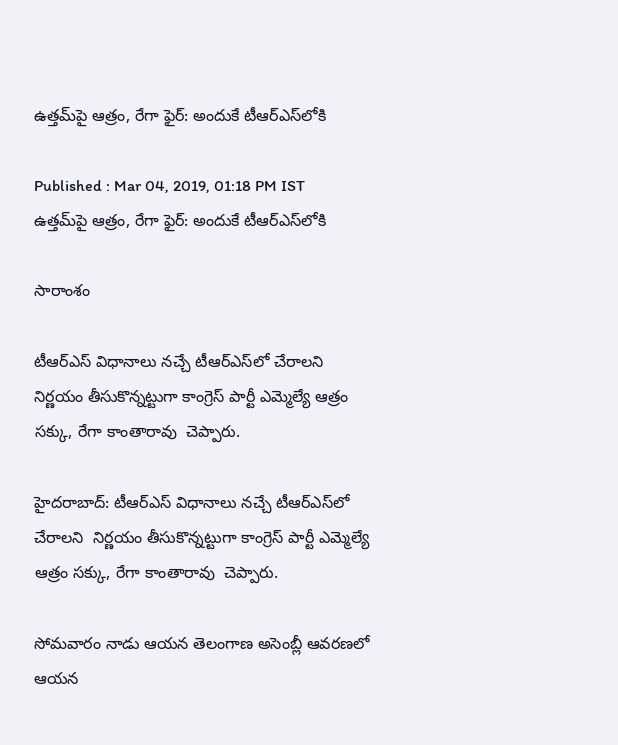ఉత్తమ్‌పై ఆత్రం, రేగా ఫైర్: అందుకే టీఆర్ఎస్‌లోకి

Published : Mar 04, 2019, 01:18 PM IST
ఉత్తమ్‌పై ఆత్రం, రేగా ఫైర్: అందుకే టీఆర్ఎస్‌లోకి

సారాంశం

టీఆర్ఎస్ విధానాలు నచ్చే టీఆర్ఎస్‌లో చేరాలని  నిర్ణయం తీసుకొన్నట్టుగా కాంగ్రెస్ పార్టీ ఎమ్మెల్యే ఆత్రం సక్కు, రేగా కాంతారావు  చెప్పారు.

హైదరాబాద్: టీఆర్ఎస్ విధానాలు నచ్చే టీఆర్ఎస్‌లో చేరాలని  నిర్ణయం తీసుకొన్నట్టుగా కాంగ్రెస్ పార్టీ ఎమ్మెల్యే ఆత్రం సక్కు, రేగా కాంతారావు  చెప్పారు.

సోమవారం నాడు ఆయన తెలంగాణ అసెంబ్లీ ఆవరణలో ఆయన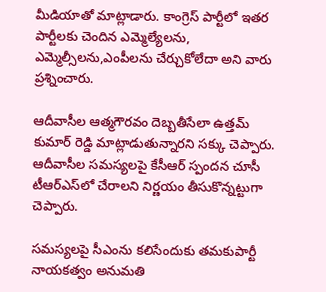మీడియాతో మాట్లాడారు. కాంగ్రెస్ పార్టీలో ఇతర పార్టీలకు చెందిన ఎమ్మెల్యేలను, ఎమ్మెల్సీలను,ఎంపీలను చేర్చుకోలేదా అని వారు ప్రశ్నించారు.

ఆదీవాసీల ఆత్మగౌరవం దెబ్బతీసేలా ఉత్తమ్ కుమార్ రెడ్డి మాట్లాడుతున్నారని సక్కు చెప్పారు. ఆదీవాసీల సమస్యలపై కేసీఆర్ స్పందన చూసీ టీఆర్ఎస్‌లో చేరాలని నిర్ణయం తీసుకొన్నట్టుగా చెప్పారు.

సమస్యలపై సీఎంను కలిసేందుకు తమకుపార్టీ నాయకత్వం అనుమతి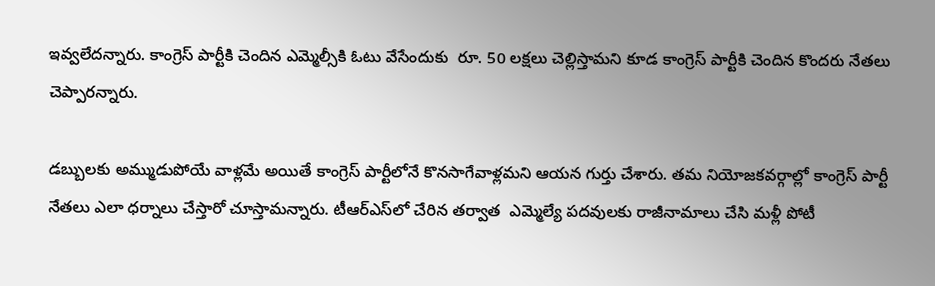ఇవ్వలేదన్నారు. కాంగ్రెస్ పార్టీకి చెందిన ఎమ్మెల్సీకి ఓటు వేసేందుకు  రూ. 50 లక్షలు చెల్లిస్తామని కూడ కాంగ్రెస్ పార్టీకి చెందిన కొందరు నేతలు చెప్పారన్నారు.

డబ్బులకు అమ్ముడుపోయే వాళ్లమే అయితే కాంగ్రెస్ పార్టీలోనే కొనసాగేవాళ్లమని ఆయన గుర్తు చేశారు. తమ నియోజకవర్గాల్లో కాంగ్రెస్ పార్టీ నేతలు ఎలా ధర్నాలు చేస్తారో చూస్తామన్నారు. టీఆర్ఎస్‌లో చేరిన తర్వాత  ఎమ్మెల్యే పదవులకు రాజీనామాలు చేసి మళ్లీ పోటీ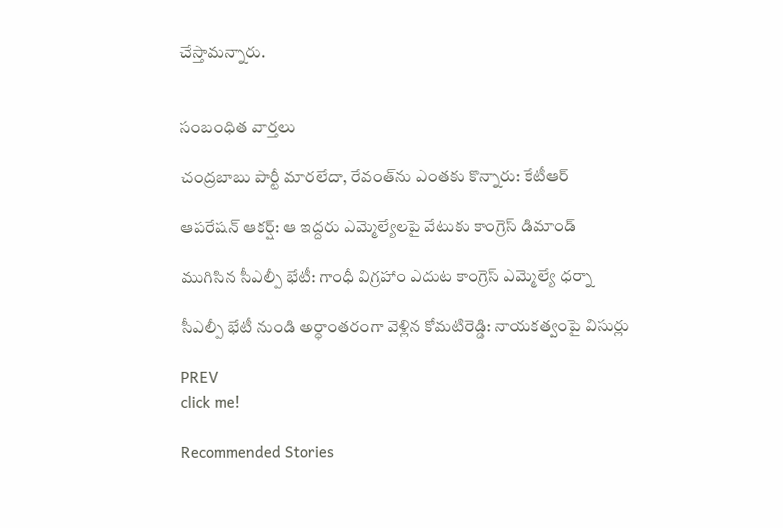చేస్తామన్నారు.


సంబంధిత వార్తలు

చంద్రబాబు పార్టీ మారలేదా, రేవంత్‌ను ఎంతకు కొన్నారు: కేటీఆర్

ఆపరేషన్ ఆకర్ష్: ఆ ఇద్దరు ఎమ్మెల్యేలపై వేటుకు కాంగ్రెస్ డిమాండ్

ముగిసిన సీఎల్పీ భేటీ: గాంధీ విగ్రహాం ఎదుట కాంగ్రెస్ ఎమ్మెల్యే ధర్నా

సీఎల్పీ భేటీ నుండి అర్ధాంతరంగా వెళ్లిన కోమటిరెడ్డి: నాయకత్వంపై విసుర్లు

PREV
click me!

Recommended Stories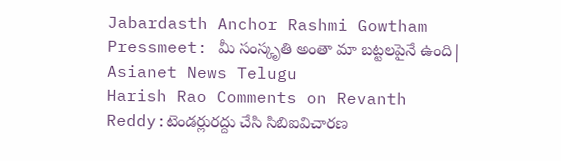Jabardasth Anchor Rashmi Gowtham Pressmeet: మీ సంస్కృతి అంతా మా బట్టలపైనే ఉంది| Asianet News Telugu
Harish Rao Comments on Revanth Reddy:టెండర్లురద్దు చేసి సిబిఐవిచారణ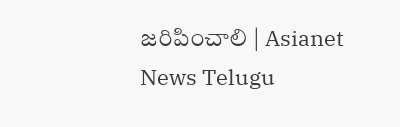జరిపించాలి | Asianet News Telugu